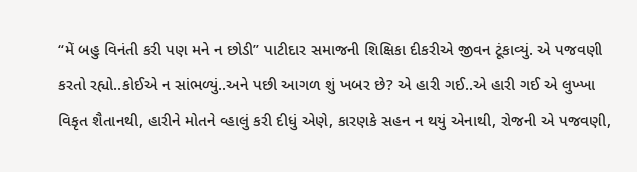“મેં બહુ વિનંતી કરી પણ મને ન છોડી” પાટીદાર સમાજની શિક્ષિકા દીકરીએ જીવન ટૂંકાવ્યું. એ પજવણી કરતો રહ્યો..કોઈએ ન સાંભળ્યું..અને પછી આગળ શું ખબર છે? એ હારી ગઈ..એ હારી ગઈ એ લુખ્ખા વિકૃત શૈતાનથી, હારીને મોતને વ્હાલું કરી દીધું એણે, કારણકે સહન ન થયું એનાથી, રોજની એ પજવણી,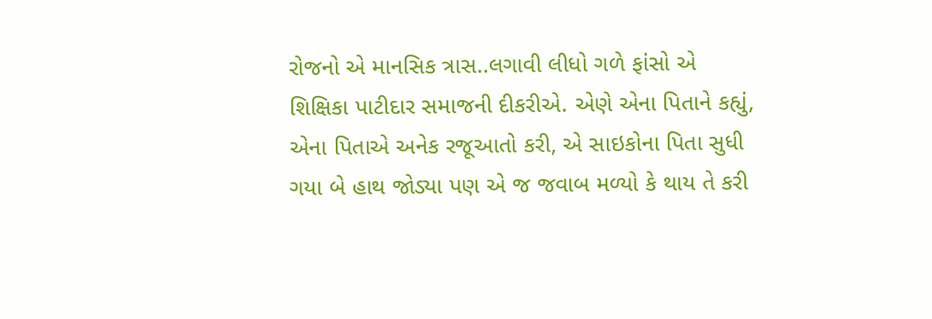રોજનો એ માનસિક ત્રાસ..લગાવી લીધો ગળે ફાંસો એ શિક્ષિકા પાટીદાર સમાજની દીકરીએ. એણે એના પિતાને કહ્યું, એના પિતાએ અનેક રજૂઆતો કરી, એ સાઇકોના પિતા સુધી ગયા બે હાથ જોડ્યા પણ એ જ જવાબ મળ્યો કે થાય તે કરી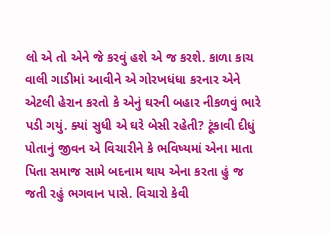લો એ તો એને જે કરવું હશે એ જ કરશે. કાળા કાચ વાલી ગાડીમાં આવીને એ ગોરખધંધા કરનાર એને એટલી હેરાન કરતો કે એનું ઘરની બહાર નીકળવું ભારે પડી ગયું. ક્યાં સુધી એ ઘરે બેસી રહેતી? ટૂંકાવી દીધું પોતાનું જીવન એ વિચારીને કે ભવિષ્યમાં એના માતા પિતા સમાજ સામે બદનામ થાય એના કરતા હું જ જતી રહું ભગવાન પાસે. વિચારો કેવી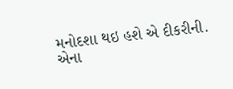મનોદશા થઇ હશે એ દીકરીની. એના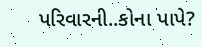પરિવારની..કોના પાપે?